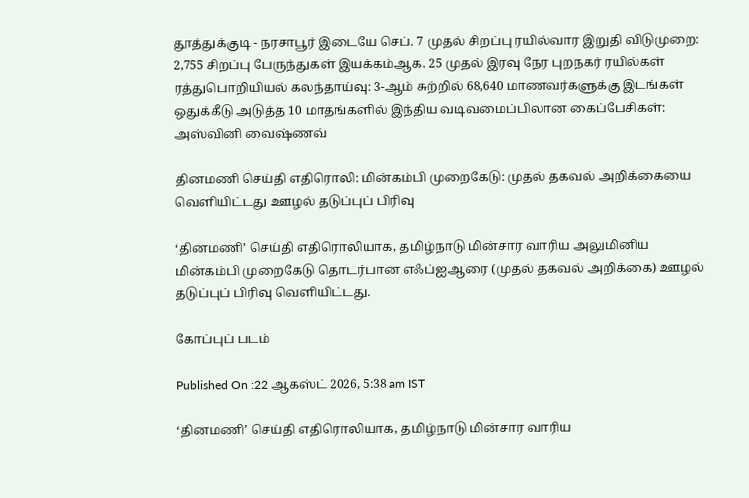தூத்துக்குடி - நரசாபூர் இடையே செப். 7 முதல் சிறப்பு ரயில்வார இறுதி விடுமுறை: 2,755 சிறப்பு பேருந்துகள் இயக்கம்ஆக. 25 முதல் இரவு நேர புறநகர் ரயில்கள் ரத்துபொறியியல் கலந்தாய்வு: 3-ஆம் சுற்றில் 68,640 மாணவர்களுக்கு இடங்கள் ஒதுக்கீடு அடுத்த 10 மாதங்களில் இந்திய வடிவமைப்பிலான கைப்பேசிகள்: அஸ்வினி வைஷ்ணவ்

தினமணி செய்தி எதிரொலி: மின்கம்பி முறைகேடு: முதல் தகவல் அறிக்கையை வெளியிட்டது ஊழல் தடுப்புப் பிரிவு

‘தினமணி’ செய்தி எதிரொலியாக, தமிழ்நாடு மின்சார வாரிய அலுமினிய மின்கம்பி முறைகேடு தொடர்பான எஃப்ஐஆரை (முதல் தகவல் அறிக்கை) ஊழல் தடுப்புப் பிரிவு வெளியிட்டது.

கோப்புப் படம்

Published On :22 ஆகஸ்ட் 2026, 5:38 am IST

‘தினமணி’ செய்தி எதிரொலியாக, தமிழ்நாடு மின்சார வாரிய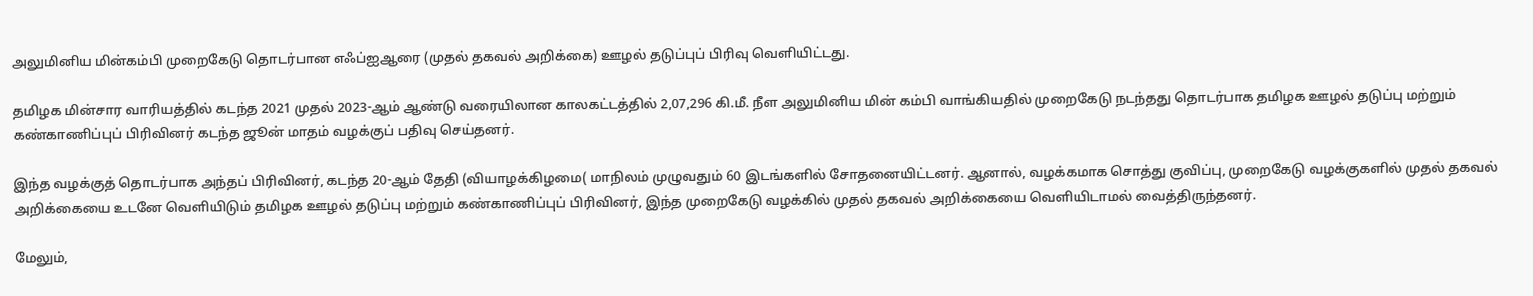அலுமினிய மின்கம்பி முறைகேடு தொடர்பான எஃப்ஐஆரை (முதல் தகவல் அறிக்கை) ஊழல் தடுப்புப் பிரிவு வெளியிட்டது.

தமிழக மின்சார வாரியத்தில் கடந்த 2021 முதல் 2023-ஆம் ஆண்டு வரையிலான காலகட்டத்தில் 2,07,296 கி.மீ. நீள அலுமினிய மின் கம்பி வாங்கியதில் முறைகேடு நடந்தது தொடர்பாக தமிழக ஊழல் தடுப்பு மற்றும் கண்காணிப்புப் பிரிவினர் கடந்த ஜூன் மாதம் வழக்குப் பதிவு செய்தனர்.

இந்த வழக்குத் தொடர்பாக அந்தப் பிரிவினர், கடந்த 20-ஆம் தேதி (வியாழக்கிழமை( மாநிலம் முழுவதும் 60 இடங்களில் சோதனையிட்டனர். ஆனால், வழக்கமாக சொத்து குவிப்பு, முறைகேடு வழக்குகளில் முதல் தகவல் அறிக்கையை உடனே வெளியிடும் தமிழக ஊழல் தடுப்பு மற்றும் கண்காணிப்புப் பிரிவினர், இந்த முறைகேடு வழக்கில் முதல் தகவல் அறிக்கையை வெளியிடாமல் வைத்திருந்தனர்.

மேலும்,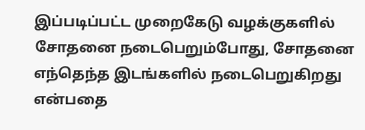இப்படிப்பட்ட முறைகேடு வழக்குகளில் சோதனை நடைபெறும்போது, சோதனை எந்தெந்த இடங்களில் நடைபெறுகிறது என்பதை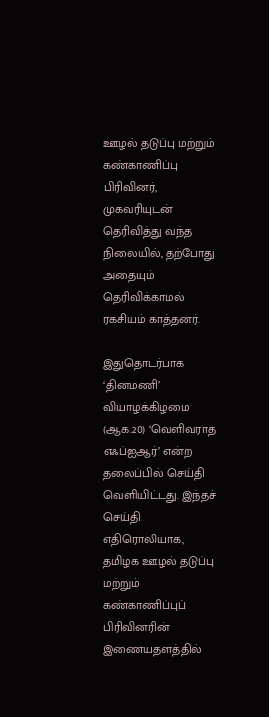ஊழல் தடுப்பு மற்றும் கண்காணிப்பு பிரிவினர், முகவரியுடன் தெரிவித்து வந்த நிலையில், தற்போது அதையும் தெரிவிக்காமல் ரகசியம் காத்தனர்.

இதுதொடர்பாக ‘தினமணி’ வியாழக்கிழமை (ஆக.20) ‘வெளிவராத எஃப்ஐஆர்’ என்ற தலைப்பில் செய்தி வெளியிட்டது. இந்தச் செய்தி எதிரொலியாக, தமிழக ஊழல் தடுப்பு மற்றும் கண்காணிப்புப் பிரிவினரின் இணையதளத்தில்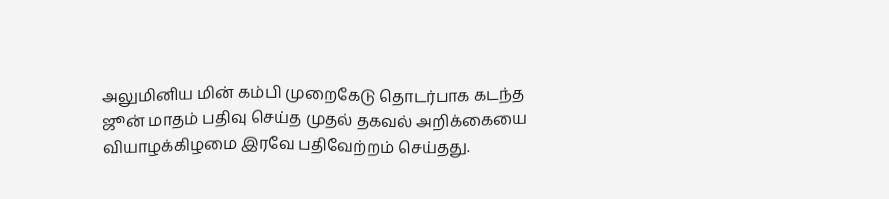அலுமினிய மின் கம்பி முறைகேடு தொடர்பாக கடந்த ஜூன் மாதம் பதிவு செய்த முதல் தகவல் அறிக்கையை வியாழக்கிழமை இரவே பதிவேற்றம் செய்தது.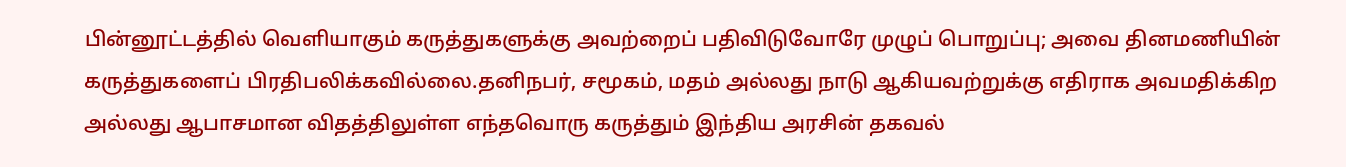பின்னூட்டத்தில் வெளியாகும் கருத்துகளுக்கு அவற்றைப் பதிவிடுவோரே முழுப் பொறுப்பு; அவை தினமணியின் கருத்துகளைப் பிரதிபலிக்கவில்லை.தனிநபர், சமூகம், மதம் அல்லது நாடு ஆகியவற்றுக்கு எதிராக அவமதிக்கிற அல்லது ஆபாசமான விதத்திலுள்ள எந்தவொரு கருத்தும் இந்திய அரசின் தகவல்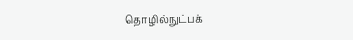தொழில்நுட்பக்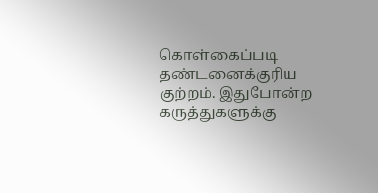கொள்கைப்படி தண்டனைக்குரிய குற்றம். இதுபோன்ற கருத்துகளுக்கு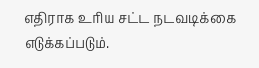எதிராக உரிய சட்ட நடவடிக்கை எடுக்கப்படும்.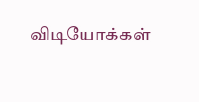விடியோக்கள்